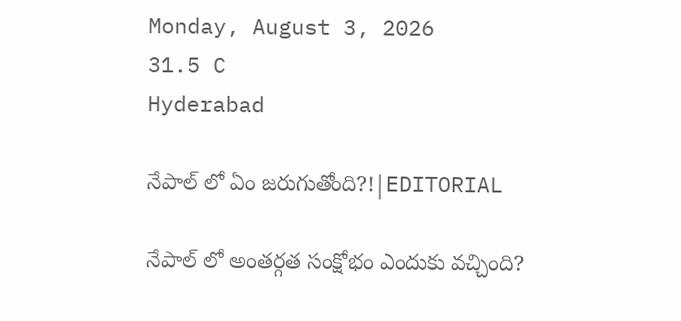Monday, August 3, 2026
31.5 C
Hyderabad

నేపాల్ లో ఏం జరుగుతోంది?!|EDITORIAL

నేపాల్ లో అంతర్గత సంక్షోభం ఎందుకు వచ్చింది?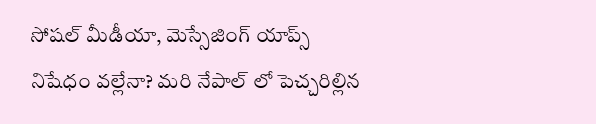సోషల్ మీడీయా, మెస్సేజింగ్ యాప్స్ నిషేధం వల్లేనా? మరి నేపాల్ లో పెచ్చరిల్లిన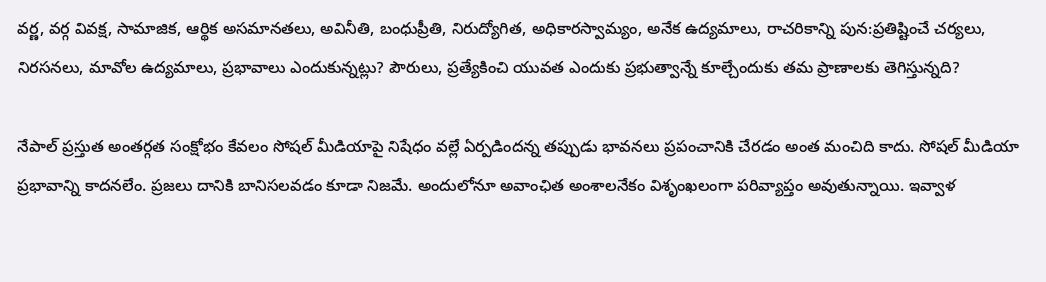వర్ణ, వర్గ వివక్ష, సామాజిక, ఆర్థిక అసమానతలు, అవినీతి, బంధుప్రీతి, నిరుద్యోగిత, అధికారస్వామ్యం, అనేక ఉద్యమాలు, రాచరికాన్ని పున:ప్రతిష్టించే చర్యలు, నిరసనలు, మావోల ఉద్యమాలు, ప్రభావాలు ఎందుకున్నట్లు? పౌరులు, ప్రత్యేకించి యువత ఎందుకు ప్రభుత్వాన్నే కూల్చేందుకు తమ ప్రాణాలకు తెగిస్తున్నది?

నేపాల్ ప్రస్తుత అంతర్గత సంక్షోభం కేవలం సోషల్ మీడియాపై నిషేధం వల్లే ఏర్పడిందన్న తప్పుడు భావనలు ప్రపంచానికి చేరడం అంత మంచిది కాదు. సోషల్ మీడియా ప్రభావాన్ని కాదనలేం. ప్రజలు దానికి బానిసలవడం కూడా నిజమే. అందులోనూ అవాంఛిత అంశాలనేకం విశృంఖలంగా పరివ్యాప్తం అవుతున్నాయి. ఇవ్వాళ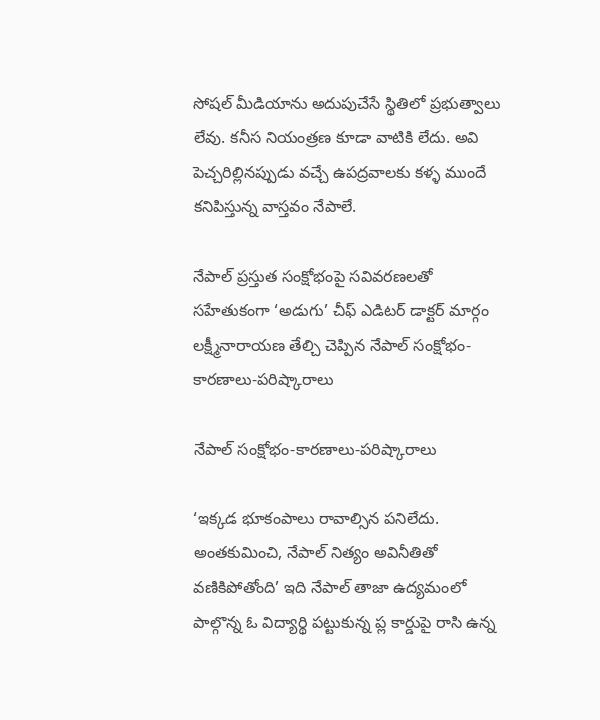సోషల్ మీడియాను అదుపుచేసే స్థితిలో ప్రభుత్వాలు లేవు. కనీస నియంత్రణ కూడా వాటికి లేదు. అవి పెచ్చరిల్లినప్పుడు వచ్చే ఉపద్రవాలకు కళ్ళ ముందే కనిపిస్తున్న వాస్తవం నేపాలే.

నేపాల్ ప్రస్తుత సంక్షోభంపై సవివరణలతో సహేతుకంగా ‘అడుగు’ చీఫ్ ఎడిటర్ డాక్టర్ మార్గం లక్ష్మీనారాయణ తేల్చి చెప్పిన నేపాల్ సంక్షోభం-కారణాలు-పరిష్కారాలు

నేపాల్ సంక్షోభం-కారణాలు-పరిష్కారాలు

‘ఇక్కడ భూకంపాలు రావాల్సిన పనిలేదు. అంతకుమించి, నేపాల్ నిత్యం అవినీతితో వణికిపోతోంది’ ఇది నేపాల్ తాజా ఉద్యమంలో పాల్గొన్న ఓ విద్యార్థి పట్టుకున్న ప్ల కార్డుపై రాసి ఉన్న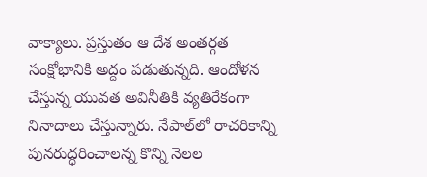వాక్యాలు. ప్రస్తుతం ఆ దేశ అంతర్గత సంక్షోభానికి అద్దం పడుతున్నది. ఆందోళన చేస్తున్న యువత అవినీతికి వ్యతిరేకంగా నినాదాలు చేస్తున్నారు. నేపాల్‌లో రాచరికాన్ని పునరుద్ధరించాలన్న కొన్ని నెలల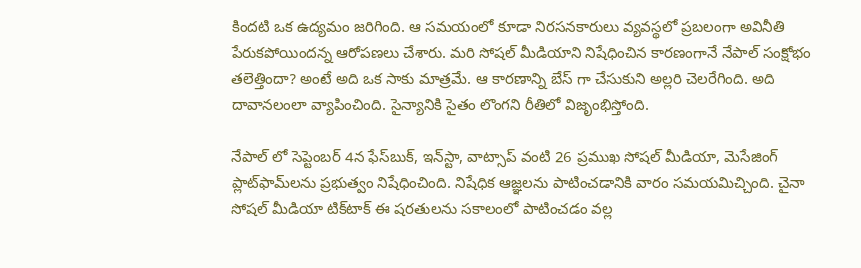కిందటి ఒక ఉద్యమం జరిగింది. ఆ సమయంలో కూడా నిరసనకారులు వ్యవస్థలో ప్రబలంగా అవినీతి పేరుకపోయిందన్న ఆరోపణలు చేశారు. మరి సోషల్ మీడియాని నిషేధించిన కారణంగానే నేపాల్ సంక్షోభం తలెత్తిందా? అంటే అది ఒక సాకు మాత్రమే. ఆ కారణాన్ని బేస్ గా చేసుకుని అల్లరి చెలరేగింది. అది దావానలంలా వ్యాపించింది. సైన్యానికి సైతం లొంగని రీతిలో విజృంభిస్తోంది.

నేపాల్ లో సెప్టెంబర్ 4న ఫేస్‌బుక్, ఇన్‌స్టా, వాట్సాప్ వంటి 26 ప్రముఖ సోషల్ మీడియా, మెసేజింగ్ ప్లాట్‌ఫామ్‌లను ప్రభుత్వం నిషేధించింది. నిషేధిక ఆజ్ఞలను పాటించడానికి వారం సమయమిచ్చింది. చైనా సోషల్ మీడియా టిక్‌టాక్ ఈ షరతులను సకాలంలో పాటించడం వల్ల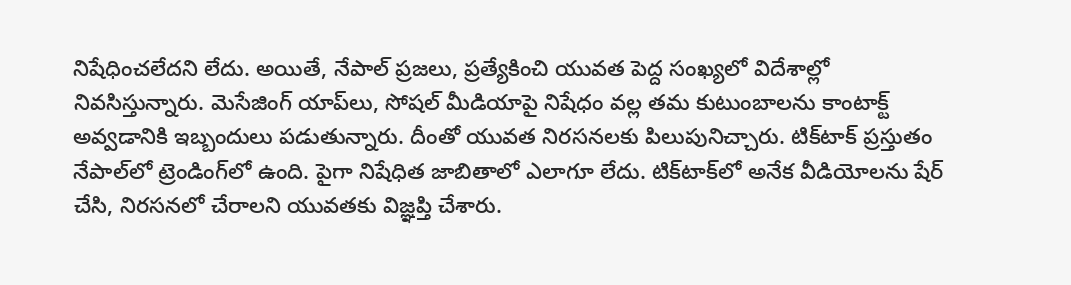నిషేధించలేదని లేదు. అయితే, నేపాల్‌ ప్రజలు, ప్రత్యేకించి యువత పెద్ద సంఖ్యలో విదేశాల్లో నివసిస్తున్నారు. మెసేజింగ్ యాప్‌లు, సోషల్ మీడియాపై నిషేధం వల్ల తమ కుటుంబాలను కాంటాక్ట్ అవ్వడానికి ఇబ్బందులు పడుతున్నారు. దీంతో యువత నిరసనలకు పిలుపునిచ్చారు. టిక్‌టాక్ ప్రస్తుతం నేపాల్‌లో ట్రెండింగ్‌లో ఉంది. పైగా నిషేధిత జాబితాలో ఎలాగూ లేదు. టిక్‌టాక్‌లో అనేక వీడియోలను షేర్ చేసి, నిరసనలో చేరాలని యువతకు విజ్ఞప్తి చేశారు.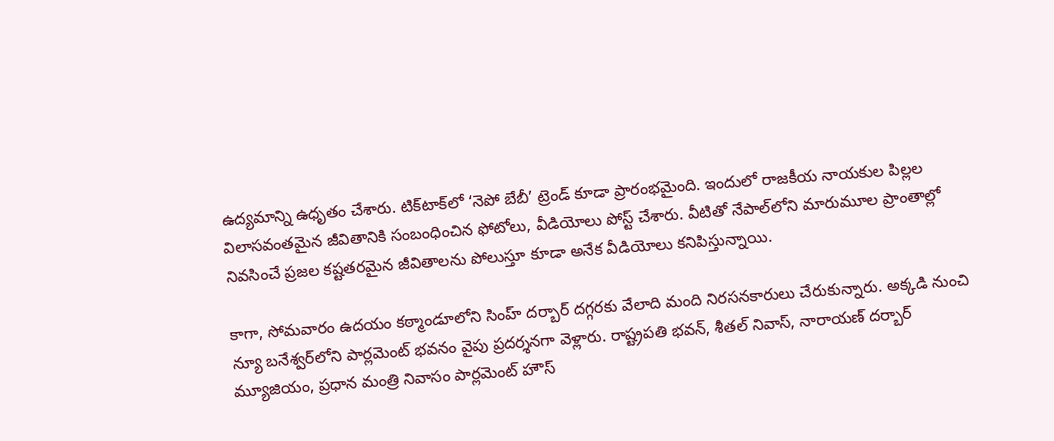ఉద్యమాన్ని ఉధృతం చేశారు. టిక్‌టాక్‌లో ‘నెపో బేబీ’ ట్రెండ్ కూడా ప్రారంభమైంది. ఇందులో రాజకీయ నాయకుల పిల్లల విలాసవంతమైన జీవితానికి సంబంధించిన ఫోటోలు, వీడియోలు పోస్ట్ చేశారు. వీటితో నేపాల్‌లోని మారుమూల ప్రాంతాల్లో నివసించే ప్రజల కష్టతరమైన జీవితాలను పోలుస్తూ కూడా అనేక వీడియోలు కనిపిస్తున్నాయి.

కాగా, సోమవారం ఉదయం కఠ్మాండూలోని సింహ్ దర్బార్ దగ్గరకు వేలాది మంది నిరసనకారులు చేరుకున్నారు. అక్కడి నుంచి న్యూ బనేశ్వర్‌లోని పార్లమెంట్ భవనం వైపు ప్రదర్శనగా వెళ్లారు. రాష్ట్రపతి భవన్, శీతల్ నివాస్, నారాయణ్ దర్బార్ మ్యూజియం, ప్రధాన మంత్రి నివాసం పార్లమెంట్ హౌస్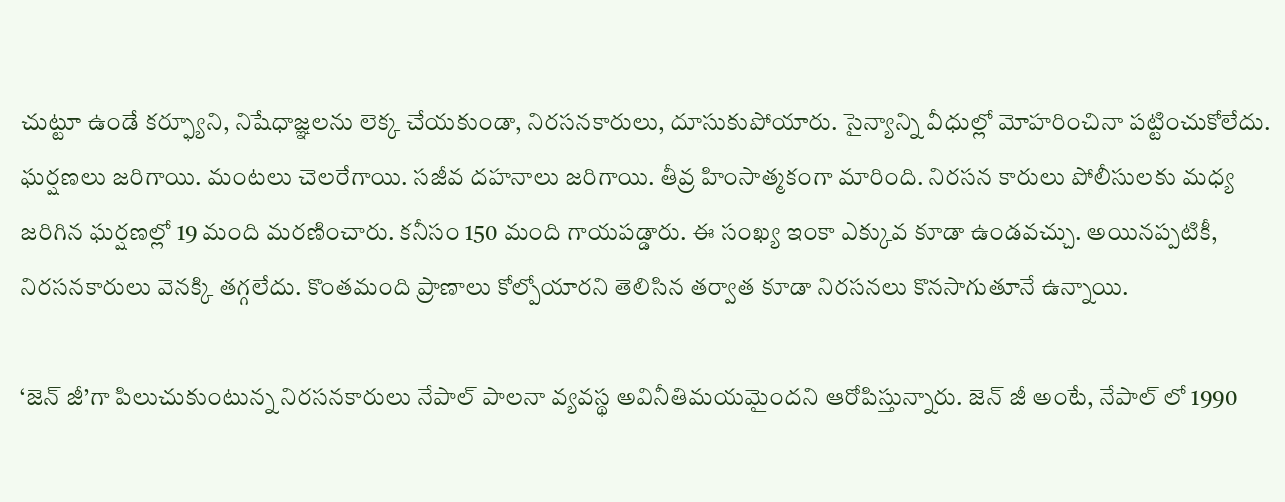చుట్టూ ఉండే కర్ఫ్యూని, నిషేధాజ్ఞలను లెక్క చేయకుండా, నిరసనకారులు, దూసుకుపోయారు. సైన్యాన్ని వీధుల్లో మోహరించినా పట్టించుకోలేదు. ఘర్షణలు జరిగాయి. మంటలు చెలరేగాయి. సజీవ దహనాలు జరిగాయి. తీవ్ర హింసాత్మకంగా మారింది. నిరసన కారులు పోలీసులకు మధ్య జరిగిన ఘర్షణల్లో 19 మంది మరణించారు. కనీసం 150 మంది గాయపడ్డారు. ఈ సంఖ్య ఇంకా ఎక్కువ కూడా ఉండవచ్చు. అయినప్పటికీ, నిరసనకారులు వెనక్కి తగ్గలేదు. కొంతమంది ప్రాణాలు కోల్పోయారని తెలిసిన తర్వాత కూడా నిరసనలు కొనసాగుతూనే ఉన్నాయి.

‘జెన్ జీ’గా పిలుచుకుంటున్న నిరసనకారులు నేపాల్ పాలనా వ్యవస్థ అవినీతిమయమైందని ఆరోపిస్తున్నారు. జెన్ జీ అంటే, నేపాల్ లో 1990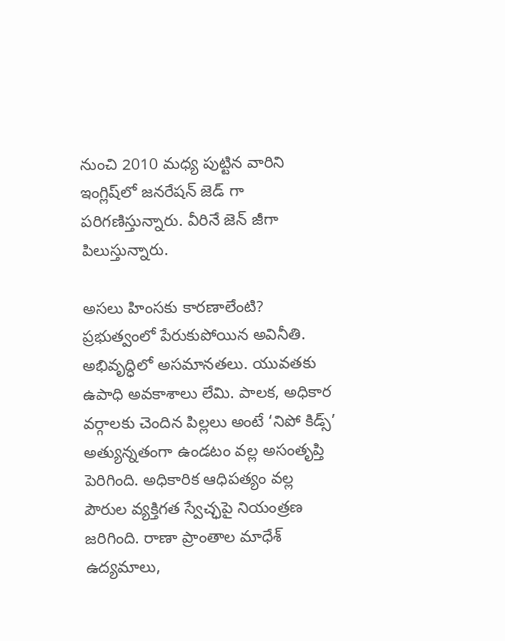నుంచి 2010 మధ్య పుట్టిన వారిని ఇంగ్లిష్‌లో జనరేషన్ జెడ్ గా పరిగణిస్తున్నారు. వీరినే జెన్ జీగా పిలుస్తున్నారు.

అసలు హింసకు కారణాలేంటి? ప్రభుత్వంలో పేరుకుపోయిన అవినీతి. అభివృద్ధిలో అసమానతలు. యువతకు ఉపాధి అవకాశాలు లేమి. పాలక, అధికార వర్గాలకు చెందిన పిల్లలు అంటే ‘నిపో కిడ్స్’ అత్యున్నతంగా ఉండటం వల్ల అసంతృప్తి పెరిగింది. అధికారిక ఆధిపత్యం వల్ల పౌరుల వ్యక్తిగత స్వేచ్ఛపై నియంత్రణ జరిగింది. రాణా ప్రాంతాల మాధేశ్ ఉద్యమాలు,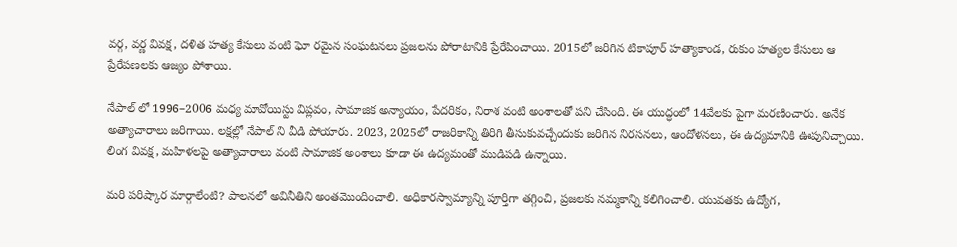వర్గ, వర్ణ వివక్ష, దళిత హత్య కేసులు వంటి ఘో రమైన సంఘటనలు ప్రజలను పోరాటానికి ప్రేరేపించాయి. 2015లో జరిగిన టికాపూర్ హత్యాకాండ, రుకుం హత్యల కేసులు ఆ ప్రేరేపణలకు ఆజ్యం పోశాయి.

నేపాల్ లో 1996–2006 మధ్య మావోయిస్టు విప్లవం, సామాజిక అన్యాయం, పేదరికం, నిరాశ వంటి అంశాలతో పని చేసింది. ఈ యుద్ధంలో 14వేలకు పైగా మరణించారు. అనేక అత్యాచారాలు జరిగాయి. లక్షల్లో నేపాల్ ని వీడి పోయారు. 2023, 2025లో రాజరికాన్ని తిరిగి తీసుకువచ్చేందుకు జరిగిన నిరసనలు, ఆందోళనలు, ఈ ఉద్యమానికి ఊపునిచ్చాయి. లింగ వివక్ష, మహిళలపై అత్యాచారాలు వంటి సామాజిక అంశాలు కూడా ఈ ఉద్యమంతో ముడిపడి ఉన్నాయి.

మరి పరిష్కార మార్గాలేంటి? పాలనలో అవినీతిని అంతమొందించాలి. అధికారస్వామ్యాన్ని పూర్తిగా తగ్గించి, ప్రజలకు నమ్మకాన్ని కలిగించాలి. యువతకు ఉద్యోగ,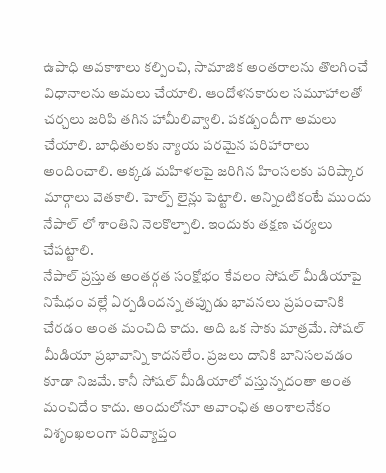ఉపాధి అవకాశాలు కల్పించి, సామాజిక అంతరాలను తొలగించే విధానాలను అమలు చేయాలి. ఆందోళనకారుల సమూహాలతో చర్చలు జరిపి తగిన హామీలివ్వాలి. పకడ్బందీగా అమలు చేయాలి. బాధితులకు న్యాయ పరమైన పరిహారాలు అందించాలి. అక్కడ మహిళలపై జరిగిన హింసలకు పరిష్కార మార్గాలు వెతకాలి. హెల్ప్ లైన్లు పెట్టాలి. అన్నింటికంటే ముందు నేపాల్ లో శాంతిని నెలకొల్పాలి. ఇందుకు తక్షణ చర్యలు చేపట్టాలి.
నేపాల్ ప్రస్తుత అంతర్గత సంక్షోభం కేవలం సోషల్ మీడియాపై నిషేధం వల్లే ఏర్పడిందన్న తప్పుడు భావనలు ప్రపంచానికి చేరడం అంత మంచిది కాదు. అది ఒక సాకు మాత్రమే. సోషల్ మీడియా ప్రభావాన్ని కాదనలేం. ప్రజలు దానికి బానిసలవడం కూడా నిజమే. కానీ సోషల్ మీడియాలో వస్తున్నదంతా అంత మంచిదేం కాదు. అందులోనూ అవాంఛిత అంశాలనేకం విశృంఖలంగా పరివ్యాప్తం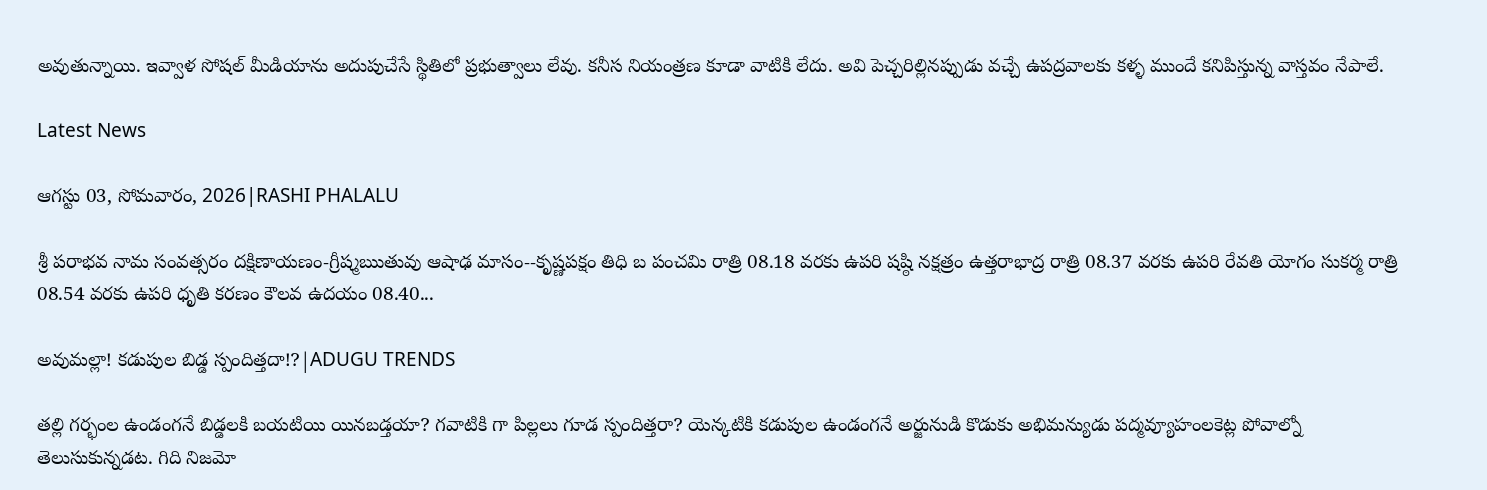అవుతున్నాయి. ఇవ్వాళ సోషల్ మీడియాను అదుపుచేసే స్థితిలో ప్రభుత్వాలు లేవు. కనీస నియంత్రణ కూడా వాటికి లేదు. అవి పెచ్చరిల్లినప్పుడు వచ్చే ఉపద్రవాలకు కళ్ళ ముందే కనిపిస్తున్న వాస్తవం నేపాలే.

Latest News

ఆగస్టు 03, సోమవారం, 2026|RASHI PHALALU

శ్రీ పరాభవ నామ సంవత్సరం దక్షిణాయణం-గ్రీష్మఋతువు ఆషాఢ మాసం--కృష్ణపక్షం తిధి బ పంచమి రాత్రి 08.18 వరకు ఉపరి షష్ఠి నక్షత్రం ఉత్తరాభాద్ర రాత్రి 08.37 వరకు ఉపరి రేవతి యోగం సుకర్మ రాత్రి 08.54 వరకు ఉపరి ధృతి కరణం కౌలవ ఉదయం 08.40...

అవుమల్లా! కడుపుల బిడ్డ స్పందిత్తదా!?|ADUGU TRENDS

తల్లి గర్భంల ఉండంగనే బిడ్డలకి బయటియి యినబడ్తయా? గవాటికి గా పిల్లలు గూడ స్పందిత్తరా? యెన్కటికి కడుపుల ఉండంగనే అర్జునుడి కొడుకు అభిమన్యుడు పద్మవ్యూహంలకెట్ల పోవాల్నో తెలుసుకున్నడట. గిది నిజమో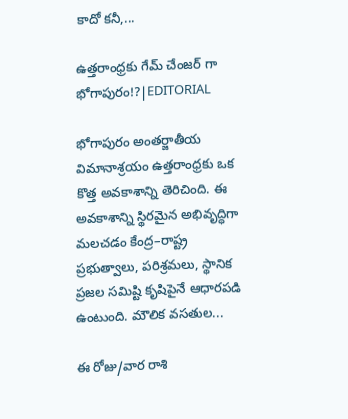కాదో కనీ,...

ఉత్తరాంధ్రకు గేమ్ చేంజర్ గా భోగాపురం!?|EDITORIAL

భోగాపురం అంతర్జాతీయ విమానాశ్రయం ఉత్తరాంధ్రకు ఒక కొత్త అవకాశాన్ని తెరిచింది. ఈ అవకాశాన్ని స్థిరమైన అభివృద్ధిగా మలచడం కేంద్ర–రాష్ట్ర ప్రభుత్వాలు, పరిశ్రమలు, స్థానిక ప్రజల సమిష్టి కృషిపైనే ఆధారపడి ఉంటుంది. మౌలిక వసతుల...

ఈ రోజు/వార రాశి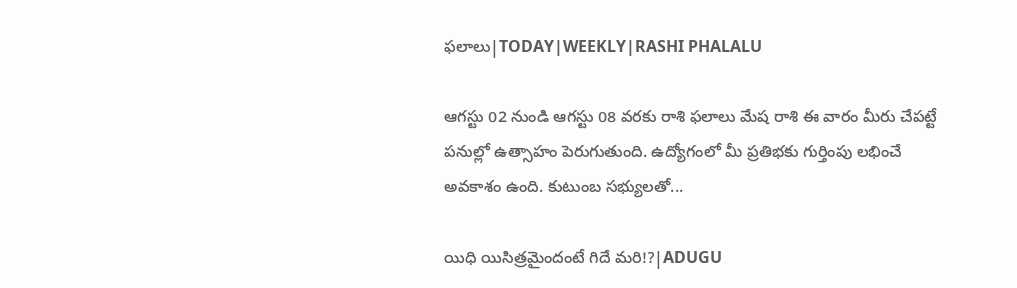ఫలాలు|TODAY|WEEKLY|RASHI PHALALU

ఆగస్టు 02 నుండి ఆగస్టు 08 వరకు రాశి ఫలాలు మేష రాశి ఈ వారం మీరు చేపట్టే పనుల్లో ఉత్సాహం పెరుగుతుంది. ఉద్యోగంలో మీ ప్రతిభకు గుర్తింపు లభించే అవకాశం ఉంది. కుటుంబ సభ్యులతో...

యిధి యిసిత్రమైందంటే గిదే మరి!?|ADUGU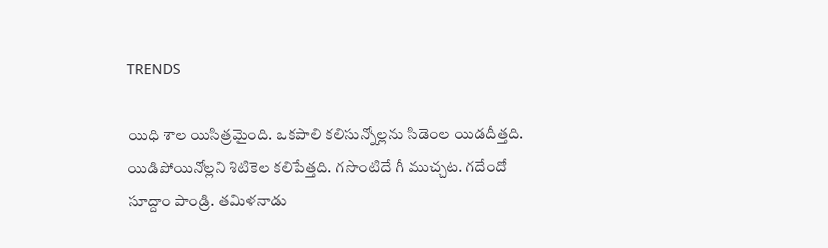TRENDS

యిధి శాల యిసిత్రమైంది. ఒకపాలి కలిసున్నోల్లను సిడెంల యిడదీత్తది. యిడిపోయినోల్లని శిటికెల కలిపేత్తది. గసొంటిదే గీ ముచ్చట. గదేందో సూద్దాం పాండ్రి. తమిళనాడు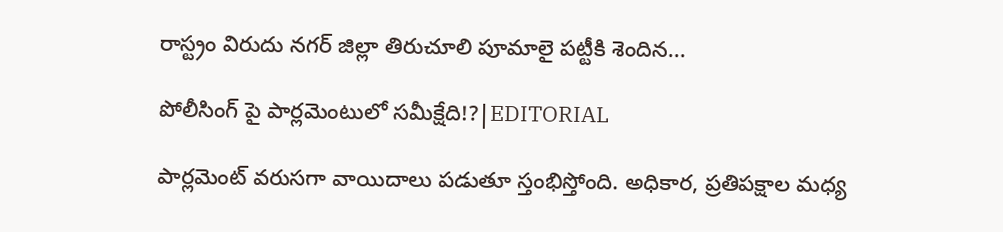రాస్ట్రం విరుదు నగర్ జిల్లా తిరుచూలి పూమాలై పట్టీకి శెందిన...

పోలీసింగ్ పై పార్లమెంటులో సమీక్షేది!?|EDITORIAL

పార్లమెంట్ వరుసగా వాయిదాలు పడుతూ స్తంభిస్తోంది. అధికార, ప్రతిపక్షాల మధ్య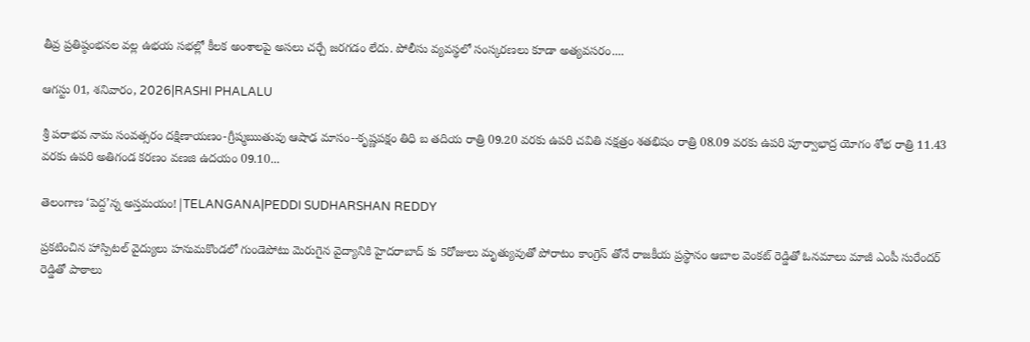తీవ్ర ప్రతిష్ఠంభనల వల్ల ఉభయ సభల్లో కీలక అంశాలపై అసలు చర్చే జరగడం లేదు. పోలీసు వ్యవస్థలో సంస్కరణలు కూడా అత్యవసరం....

ఆగస్టు 01, శనివారం, 2026|RASHI PHALALU

శ్రీ పరాభవ నామ సంవత్సరం దక్షిణాయణం-గ్రీష్మఋతువు ఆషాఢ మాసం--కృష్ణపక్షం తిధి బ తదియ రాత్రి 09.20 వరకు ఉపరి చవితి నక్షత్రం శతభిషం రాత్రి 08.09 వరకు ఉపరి పూర్వాభాద్ర యోగం శోభ రాత్రి 11.43 వరకు ఉపరి అతిగండ కరణం వణజి ఉదయం 09.10...

తెలంగాణ ‘పెద్ద’న్న అస్తమయం!|TELANGANA|PEDDI SUDHARSHAN REDDY

ప్రకటించిన హాస్పిటల్ వైద్యులు హనుమకొండలో గుండెపోటు మెరుగైన వైద్యానికి హైదరాబాద్ కు 5రోజులు మృత్యువుతో పోరాటం కాంగ్రెస్ తోనే రాజకీయ ప్రస్థానం ఆబాల వెంకట్ రెడ్డితో ఓనమాలు మాజీ ఎంపీ సురేందర్ రెడ్డితో పాఠాలు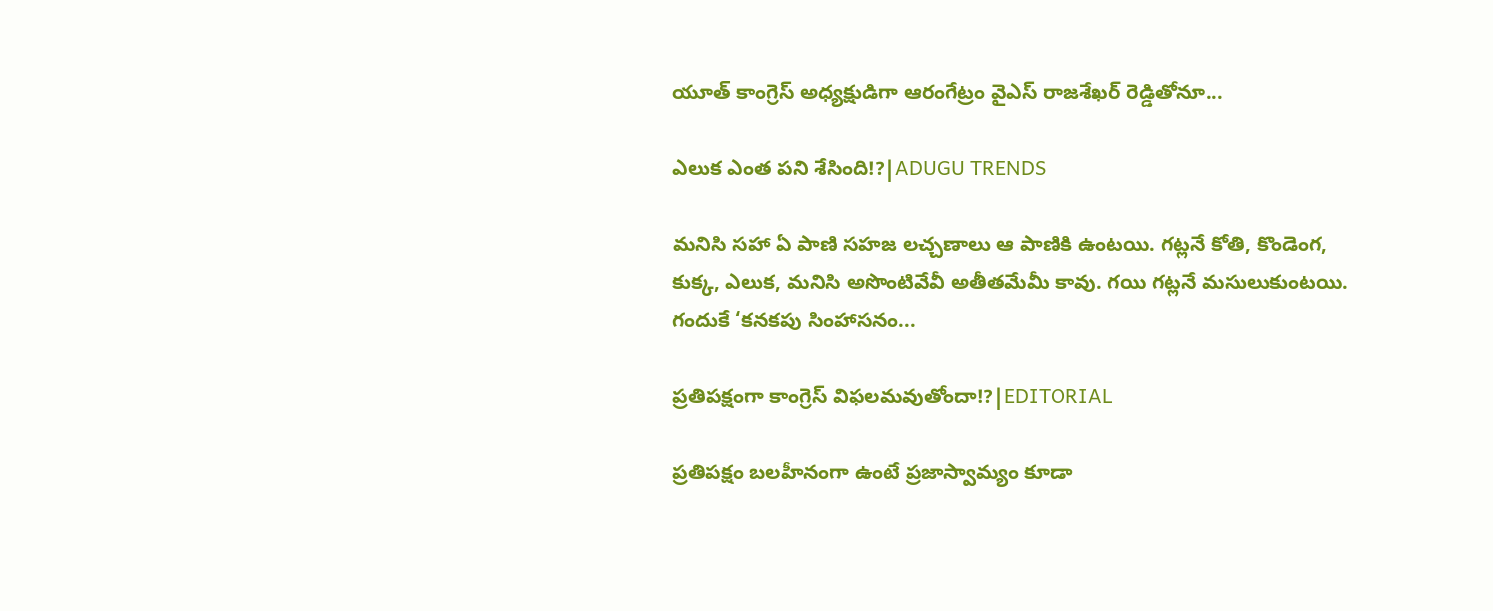యూత్ కాంగ్రెస్ అధ్యక్షుడిగా ఆరంగేట్రం వైఎస్ రాజశేఖర్ రెడ్డితోనూ...

ఎలుక ఎంత పని శేసింది!?|ADUGU TRENDS

మనిసి సహా ఏ పాణి సహజ లచ్చణాలు ఆ పాణికి ఉంటయి. గట్లనే కోతి, కొండెంగ, కుక్క, ఎలుక, మనిసి అసొంటివేవీ అతీతమేమీ కావు. గయి గట్లనే మసులుకుంటయి. గందుకే ‘కనకపు సింహాసనం...

ప్రతిపక్షంగా కాంగ్రెస్ విఫలమవుతోందా!?|EDITORIAL

ప్రతిపక్షం బలహీనంగా ఉంటే ప్రజాస్వామ్యం కూడా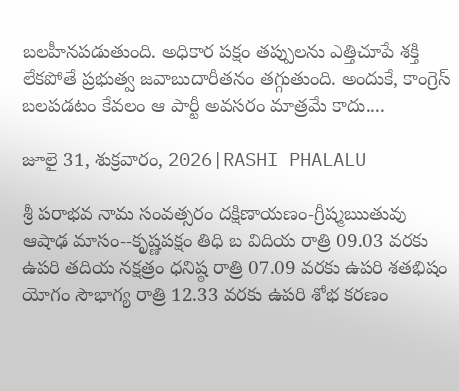బలహీనపడుతుంది. అధికార పక్షం తప్పులను ఎత్తిచూపే శక్తి లేకపోతే ప్రభుత్వ జవాబుదారీతనం తగ్గుతుంది. అందుకే, కాంగ్రెస్ బలపడటం కేవలం ఆ పార్టీ అవసరం మాత్రమే కాదు....

జూలై 31, శుక్రవారం, 2026|RASHI PHALALU

శ్రీ పరాభవ నామ సంవత్సరం దక్షిణాయణం-గ్రీష్మఋతువు ఆషాఢ మాసం--కృష్ణపక్షం తిధి బ విదియ రాత్రి 09.03 వరకు ఉపరి తదియ నక్షత్రం ధనిష్ఠ రాత్రి 07.09 వరకు ఉపరి శతభిషం యోగం సౌభాగ్య రాత్రి 12.33 వరకు ఉపరి శోభ కరణం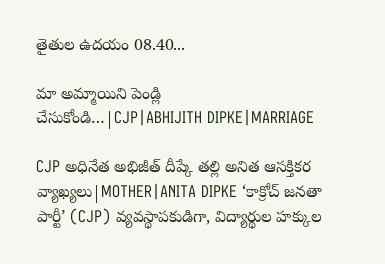తైతుల ఉదయం 08.40...

మా అమ్మాయిని పెండ్లి చేసుకోండి…|CJP|ABHIJITH DIPKE|MARRIAGE

CJP అధినేత అభిజీత్ దీప్కే తల్లి అనిత ఆసక్తికర వ్యాఖ్యలు|MOTHER|ANITA DIPKE ‘కాక్రోచ్ జనతా పార్టీ’ (CJP) వ్యవస్థాపకుడిగా, విద్యార్థుల హక్కుల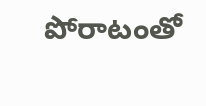పోరాటంతో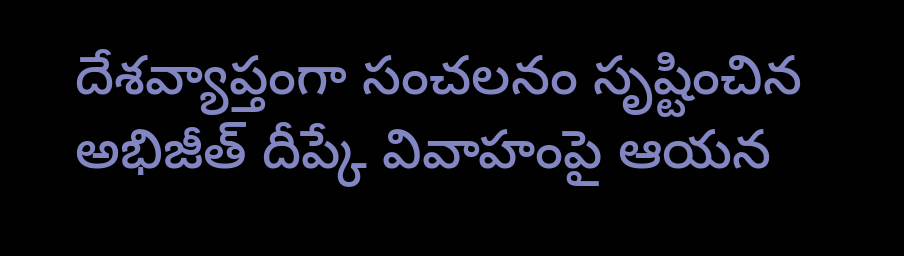దేశవ్యాప్తంగా సంచలనం సృష్టించిన అభిజీత్ దీప్కే వివాహంపై ఆయన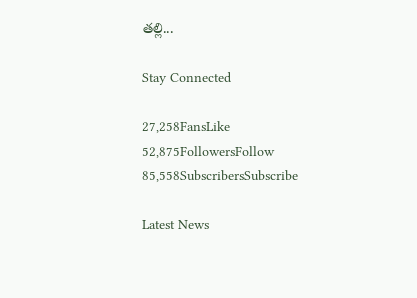తల్లి...

Stay Connected

27,258FansLike
52,875FollowersFollow
85,558SubscribersSubscribe

Latest News